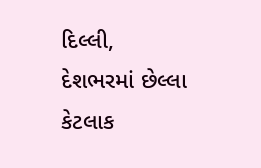દિલ્લી,
દેશભરમાં છેલ્લા કેટલાક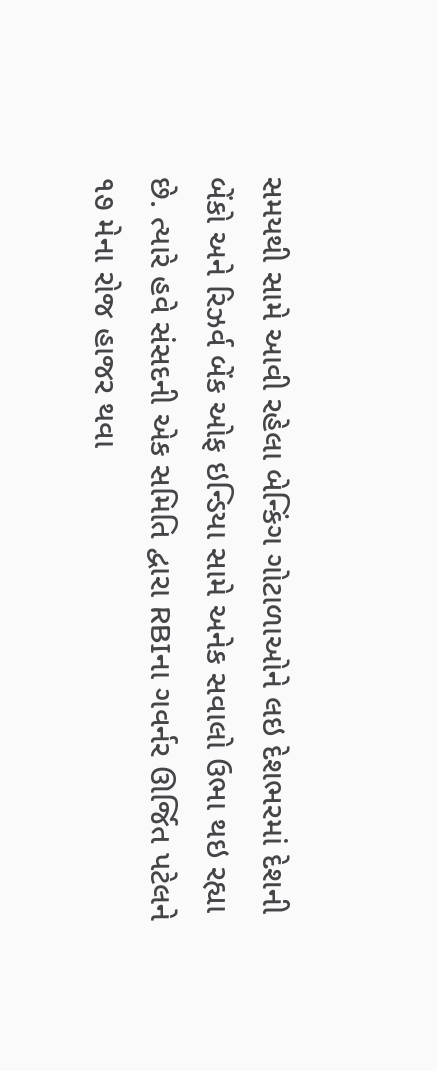સમયથી સામે આવી રહેલા બેન્કિંગ ગોટાળાઓને લઇ દેશભરમાં દેશની બેંકો અને રિઝર્વ બેંક ઓફ ઇન્ડિયા સામે અનેક સવાલો ઉભા થઇ રહ્યા છે. ત્યારે હવે સંસદની એક સમિતિ દ્વારા RBIના ગવર્નર ઊર્જિત પટેલને ૧૭ મેના રોજ હાજર થવા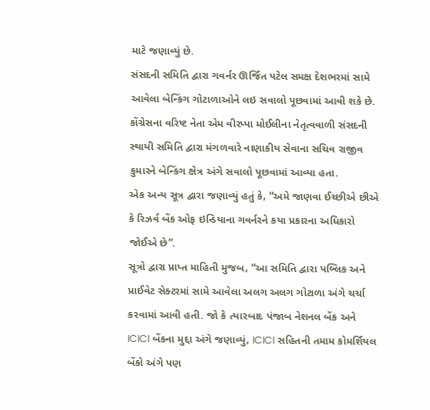માટે જણાવ્યું છે.
સંસદની સમિતિ દ્વારા ગવર્નર ઊર્જિત પટેલ સમક્ષ દેશભરમાં સામે આવેલા બેન્કિંગ ગોટાળાઓને લઇ સવાલો પૂછવામાં આવી શકે છે.
કોંગ્રેસના વરિષ્ટ નેતા એમ વીરપ્પા મોઈલીના નેતૃત્વવાળી સંસદની સ્થાયી સમિતિ દ્વારા મંગળવારે નાણાકીય સેવાના સચિવ રાજીવ કુમારને બેન્કિંગ ક્ષેત્ર અંગે સવાલો પૂછવામાં આવ્યા હતા.
એક અન્ય સૂત્ર દ્વારા જણાવ્યું હતું કે, “અમે જાણવા ઈચ્છીએ છીએ કે રિઝર્વ બેંક ઓફ ઇન્ડિયાના ગવર્નરને કયા પ્રકારના અધિકારો જોઈએ છે”.
સૂત્રો દ્વારા પ્રાપ્ત માહિતી મુજબ, “આ સમિતિ દ્વારા પબ્લિક અને પ્રાઈવેટ સેક્ટરમાં સામે આવેલા અલગ અલગ ગોટાળા અંગે ચર્ચા કરવામાં આવી હતી. જો કે ત્યારબાદ પંજાબ નેશનલ બેંક અને ICICI બેંકના મુદ્દા અંગે જણાવ્યું, ICICI સહિતની તમામ કોમર્શિયલ બેંકો અંગે પણ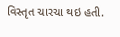વિસ્તૃત ચારચા થઇ હતી.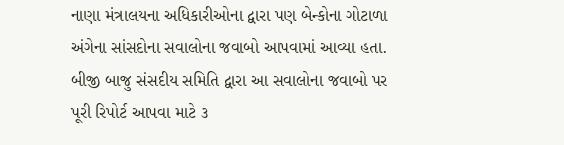નાણા મંત્રાલયના અધિકારીઓના દ્વારા પણ બેન્કોના ગોટાળા અંગેના સાંસદોના સવાલોના જવાબો આપવામાં આવ્યા હતા. બીજી બાજુ સંસદીય સમિતિ દ્વારા આ સવાલોના જવાબો પર પૂરી રિપોર્ટ આપવા માટે ૩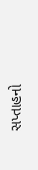સપ્તાહનો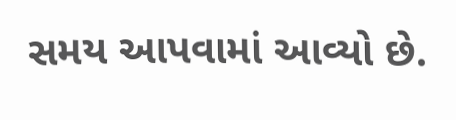સમય આપવામાં આવ્યો છે.